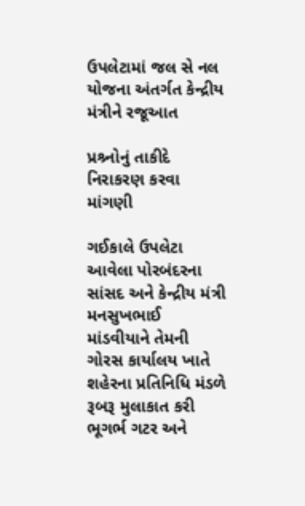ઉપલેટામાં જલ સે નલ યોજના અંતર્ગત કેન્દ્રીય મંત્રીને રજૂઆત

પ્રશ્ર્નોનું તાકીદે નિરાકરણ કરવા માંગણી

ગઈકાલે ઉપલેટા આવેલા પોરબંદરના સાંસદ અને કેન્દ્રીય મંત્રી મનસુખભાઈ માંડવીયાને તેમની ગોરસ કાર્યાલય ખાતે શહેરના પ્રતિનિધિ મંડળે રૂબરૂ મુલાકાત કરી ભૂગર્ભ ગટર અને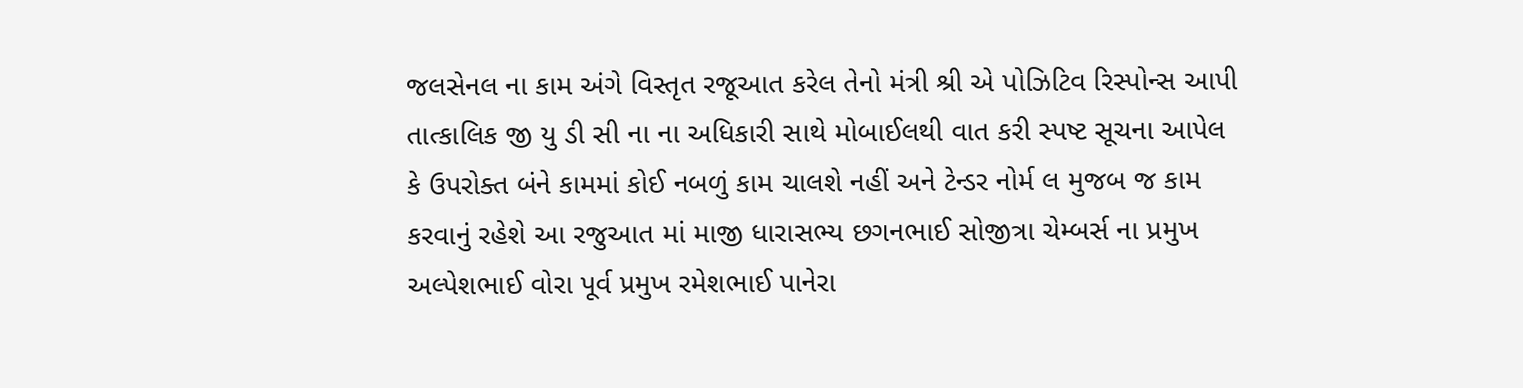જલસેનલ ના કામ અંગે વિસ્તૃત રજૂઆત કરેલ તેનો મંત્રી શ્રી એ પોઝિટિવ રિસ્પોન્સ આપી તાત્કાલિક જી યુ ડી સી ના ના અધિકારી સાથે મોબાઈલથી વાત કરી સ્પષ્ટ સૂચના આપેલ કે ઉપરોક્ત બંને કામમાં કોઈ નબળું કામ ચાલશે નહીં અને ટેન્ડર નોર્મ લ મુજબ જ કામ કરવાનું રહેશે આ રજુઆત માં માજી ધારાસભ્ય છગનભાઈ સોજીત્રા ચેમ્બર્સ ના પ્રમુખ અલ્પેશભાઈ વોરા પૂર્વ પ્રમુખ રમેશભાઈ પાનેરા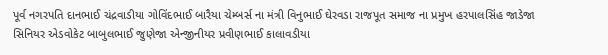પૂર્વ નગરપતિ દાનભાઈ ચંદ્રવાડીયા ગોવિંદભાઈ બારૈયા ચેમ્બર્સ ના મંત્રી વિનુભાઈ ઘેરવડા રાજપૂત સમાજ ના પ્રમુખ હરપાલસિંહ જાડેજા સિનિયર એડવોકેટ બાબુલભાઈ જુણેજા એન્જીનીયર પ્રવીણભાઈ કાલાવડીયા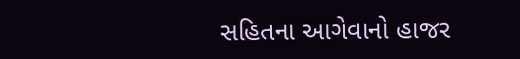સહિતના આગેવાનો હાજર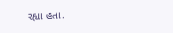રહ્યા હતા.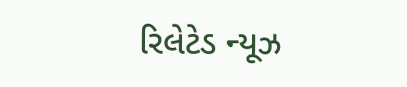રિલેટેડ ન્યૂઝ